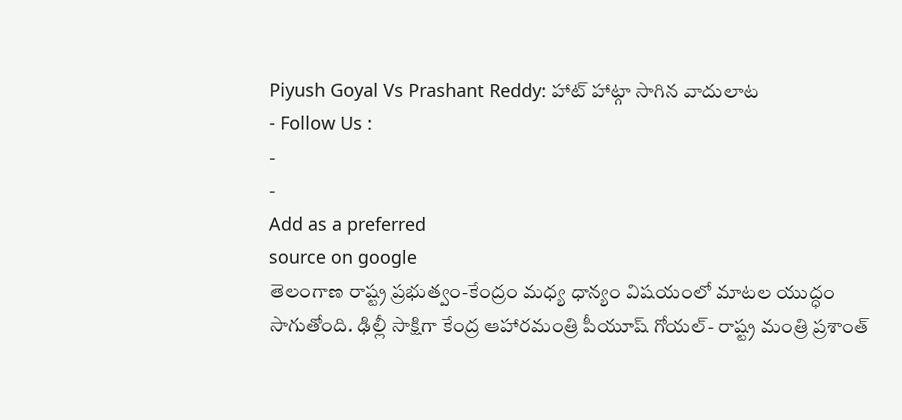Piyush Goyal Vs Prashant Reddy: హాట్ హాట్గా సాగిన వాదులాట
- Follow Us :
-
-
Add as a preferred
source on google
తెలంగాణ రాష్ట్ర ప్రభుత్వం-కేంద్రం మధ్య ధాన్యం విషయంలో మాటల యుద్ధం సాగుతోంది. ఢిల్లీ సాక్షిగా కేంద్ర ఆహారమంత్రి పీయూష్ గోయల్- రాష్ట్ర మంత్రి ప్రశాంత్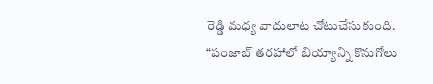రెడ్డి మధ్య వాదులాట చోటుచేసుకుంది. “పంజాబ్ తరహాలో బియ్యాన్ని కొనుగోలు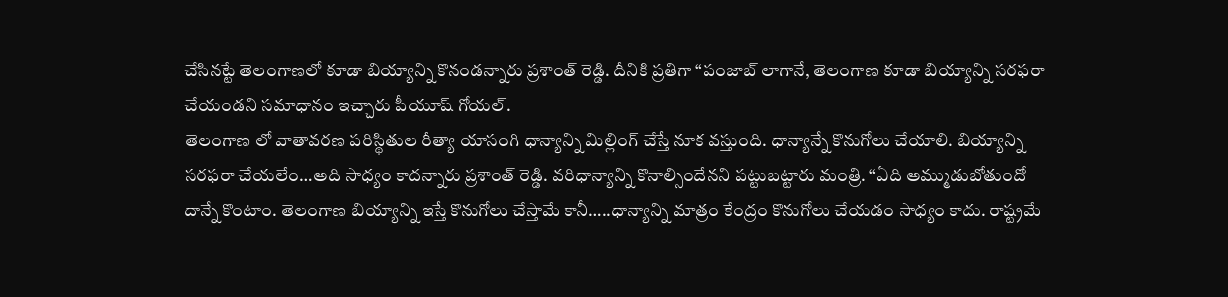చేసినట్టే తెలంగాణలో కూడా బియ్యాన్ని కొనండన్నారు ప్రశాంత్ రెడ్డి. దీనికి ప్రతిగా “పంజాబ్ లాగానే, తెలంగాణ కూడా బియ్యాన్ని సరఫరా చేయండని సమాధానం ఇచ్చారు పీయూష్ గోయల్.
తెలంగాణ లో వాతావరణ పరిస్థితుల రీత్యా యాసంగి ధాన్యాన్ని మిల్లింగ్ చేస్తే నూక వస్తుంది. ధాన్యాన్నే కొనుగోలు చేయాలి. బియ్యాన్ని సరఫరా చేయలేం…అది సాధ్యం కాదన్నారు ప్రశాంత్ రెడ్డి. వరిధాన్యాన్ని కొనాల్సిందేనని పట్టుబట్టారు మంత్రి. “ఏది అమ్ముడుబోతుందో దాన్నే కొంటాం. తెలంగాణ బియ్యాన్ని ఇస్తే కొనుగోలు చేస్తామే కానీ…..ధాన్యాన్ని మాత్రం కేంద్రం కొనుగోలు చేయడం సాధ్యం కాదు. రాష్ట్రమే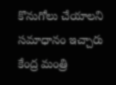కొనుగోలు చేయాలని సమాధానం ఇచ్చారు కేంద్ర మంత్రి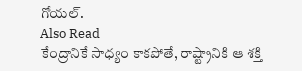గోయల్.
Also Read
కేంద్రానికే సాధ్యం కాకపోతే, రాష్ట్రానికి ఆ శక్తి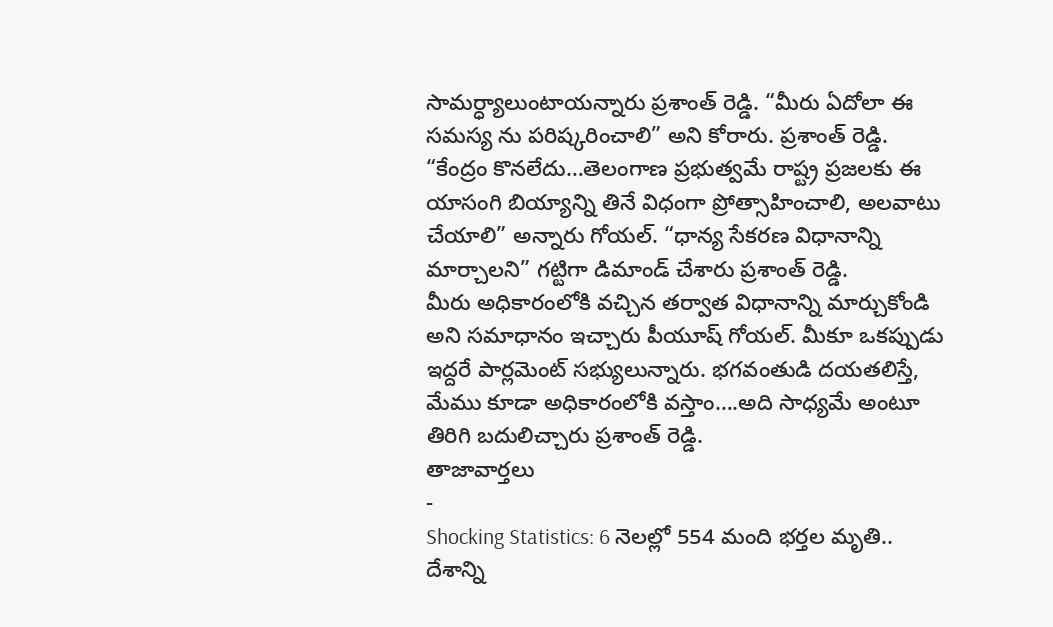సామర్ధ్యాలుంటాయన్నారు ప్రశాంత్ రెడ్డి. “మీరు ఏదోలా ఈ సమస్య ను పరిష్కరించాలి” అని కోరారు. ప్రశాంత్ రెడ్డి. “కేంద్రం కొనలేదు…తెలంగాణ ప్రభుత్వమే రాష్ట్ర ప్రజలకు ఈ యాసంగి బియ్యాన్ని తినే విధంగా ప్రోత్సాహించాలి, అలవాటు చేయాలి” అన్నారు గోయల్. “ధాన్య సేకరణ విధానాన్ని మార్చాలని” గట్టిగా డిమాండ్ చేశారు ప్రశాంత్ రెడ్డి.
మీరు అధికారంలోకి వచ్చిన తర్వాత విధానాన్ని మార్చుకోండి అని సమాధానం ఇచ్చారు పీయూష్ గోయల్. మీకూ ఒకప్పుడు ఇద్దరే పార్లమెంట్ సభ్యులున్నారు. భగవంతుడి దయతలిస్తే, మేము కూడా అధికారంలోకి వస్తాం….అది సాధ్యమే అంటూ తిరిగి బదులిచ్చారు ప్రశాంత్ రెడ్డి.
తాజావార్తలు
-
Shocking Statistics: 6 నెలల్లో 554 మంది భర్తల మృతి.. దేశాన్ని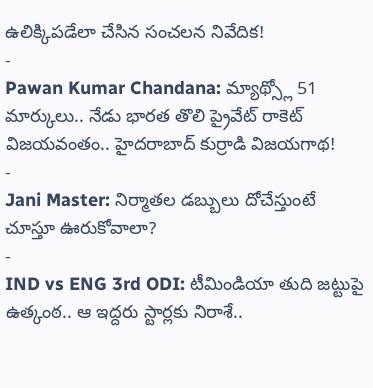ఉలిక్కిపడేలా చేసిన సంచలన నివేదిక!
-
Pawan Kumar Chandana: మ్యాథ్స్లో 51 మార్కులు.. నేడు భారత తొలి ప్రైవేట్ రాకెట్ విజయవంతం.. హైదరాబాద్ కుర్రాడి విజయగాథ!
-
Jani Master: నిర్మాతల డబ్బులు దోచేస్తుంటే చూస్తూ ఊరుకోవాలా?
-
IND vs ENG 3rd ODI: టీమిండియా తుది జట్టుపై ఉత్కంఠ.. ఆ ఇద్దరు స్టార్లకు నిరాశే..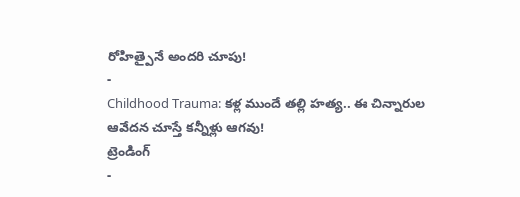రోహిత్పైనే అందరి చూపు!
-
Childhood Trauma: కళ్ల ముందే తల్లి హత్య.. ఈ చిన్నారుల ఆవేదన చూస్తే కన్నీళ్లు ఆగవు!
ట్రెండింగ్
-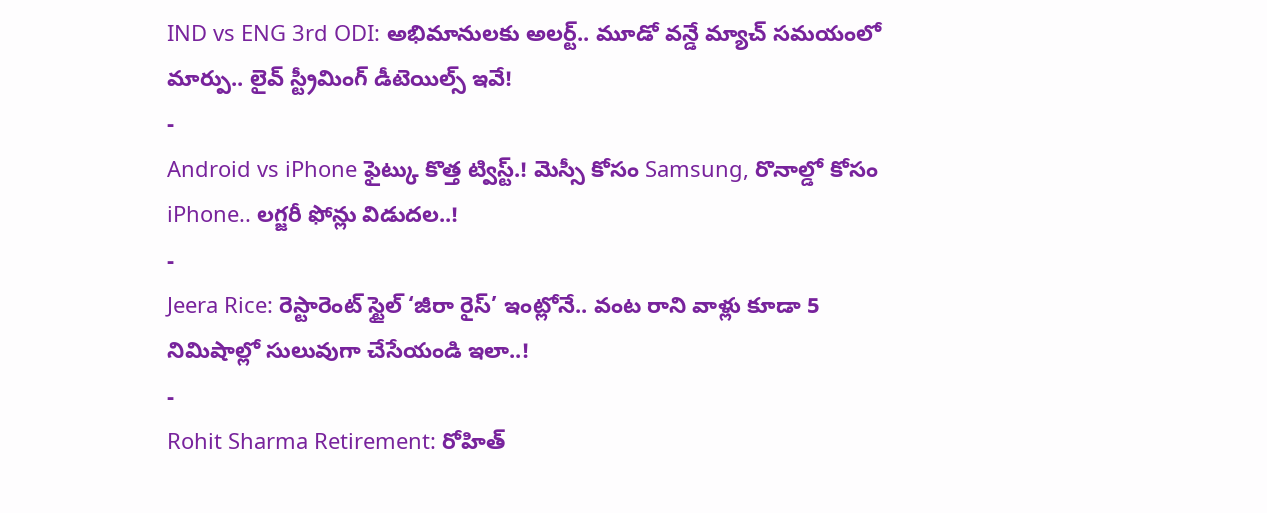IND vs ENG 3rd ODI: అభిమానులకు అలర్ట్.. మూడో వన్డే మ్యాచ్ సమయంలో మార్పు.. లైవ్ స్ట్రీమింగ్ డీటెయిల్స్ ఇవే!
-
Android vs iPhone ఫైట్కు కొత్త ట్విస్ట్.! మెస్సీ కోసం Samsung, రొనాల్డో కోసం iPhone.. లగ్జరీ ఫోన్లు విడుదల..!
-
Jeera Rice: రెస్టారెంట్ స్టైల్ ‘జీరా రైస్’ ఇంట్లోనే.. వంట రాని వాళ్లు కూడా 5 నిమిషాల్లో సులువుగా చేసేయండి ఇలా..!
-
Rohit Sharma Retirement: రోహిత్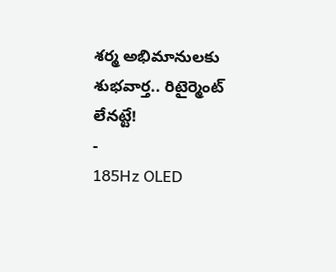శర్మ అభిమానులకు శుభవార్త.. రిటైర్మెంట్ లేనట్టే!
-
185Hz OLED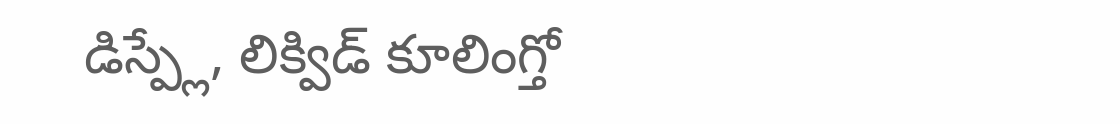డిస్ప్లే, లిక్విడ్ కూలింగ్తో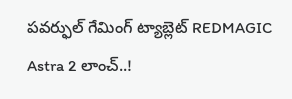పవర్ఫుల్ గేమింగ్ ట్యాబ్లెట్ REDMAGIC Astra 2 లాంచ్..!